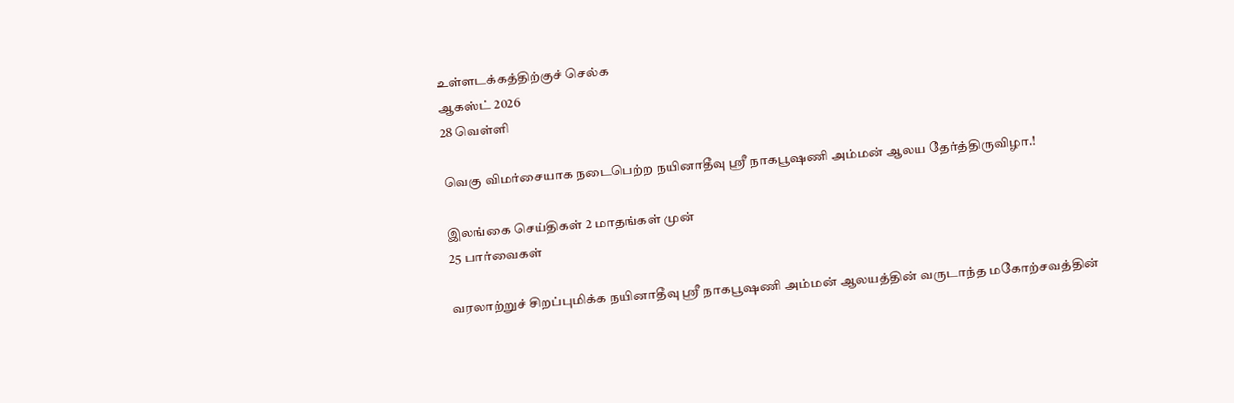உள்ளடக்கத்திற்குச் செல்க
ஆகஸ்ட் 2026
28 வெள்ளி

வெகு விமர்சையாக நடைபெற்ற நயினாதீவு ஸ்ரீ நாகபூஷணி அம்மன் ஆலய தேர்த்திருவிழா.!

இலங்கை செய்திகள் 2 மாதங்கள் முன்
25 பார்வைகள்

வரலாற்றுச் சிறப்புமிக்க நயினாதீவு ஸ்ரீ நாகபூஷணி அம்மன் ஆலயத்தின் வருடாந்த மகோற்சவத்தின்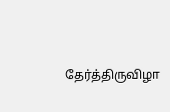தேர்த்திருவிழா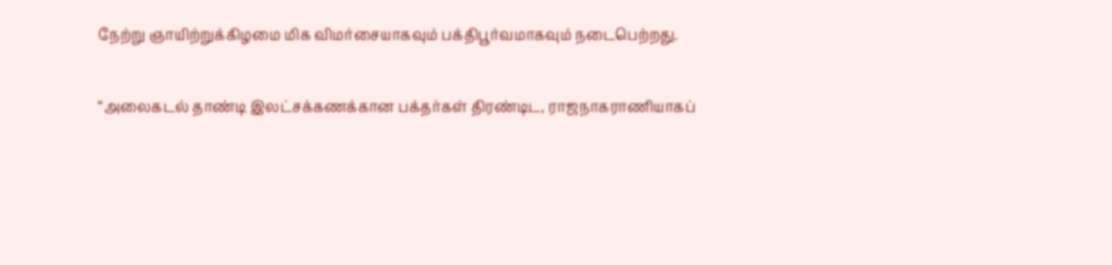நேற்று ஞாயிற்றுக்கிழமை மிக விமர்சையாகவும் பக்திபூர்வமாகவும் நடைபெற்றது.

“அலைகடல் தாண்டி இலட்சக்கணக்கான பக்தர்கள் திரண்டிட, ராஜநாகராணியாகப்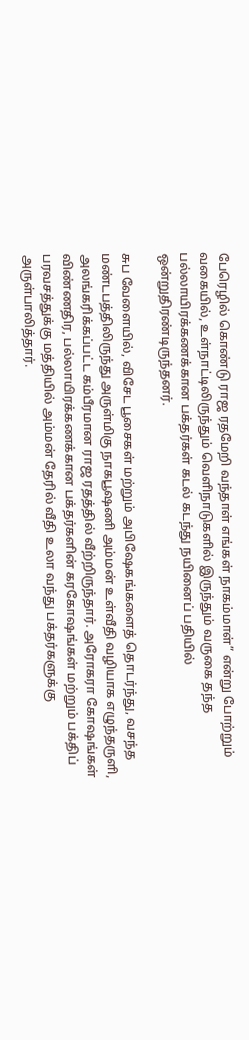பேரெழில் கொண்டு ராஜ ரதமேறி வந்தாள் எங்கள் நாகம்மாள்” என்று போற்றும் வகையில், உள்நாட்டிலிருந்தும் வெளிநாடுகளில் இருந்தும் வருகை தந்த பல்லாயிரக்கணக்கான பக்தர்கள் கடல் கடந்து நயினைப் பதியில் ஒன்றுதிரண்டிருந்தனர்.

சுப வேளையில், விசேட பூசைகள் மற்றும் அபிஷேகங்களைத் தொடர்ந்து, வசந்த மண்டபத்திலிருந்து அருள்மிகு நாகபூஷணி அம்மன் உள்வீதி வழியாக எழுந்தருளி, அலங்கரிக்கப்பட்ட கம்பீரமான ராஜ ரதத்தில் வீற்றிருந்தார். அரோகரா கோஷங்கள் விண்ணதிர, பல்லாயிரக்கணக்கான பக்தர்களின் கரகோஷங்கள் மற்றும் பக்திப் பரவசத்துக்கு மத்தியில் அம்மன் தேரில் வீதி உலா வந்து பக்தர்களுக்கு அருள்பாலித்தார்.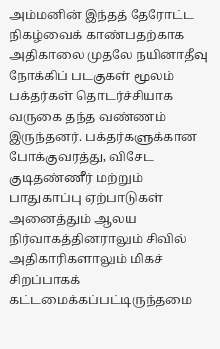அம்மனின் இந்தத் தேரோட்ட நிகழ்வைக் காண்பதற்காக அதிகாலை முதலே நயினாதீவு நோக்கிப் படகுகள் மூலம் பக்தர்கள் தொடர்ச்சியாக வருகை தந்த வண்ணம் இருந்தனர். பக்தர்களுக்கான போக்குவரத்து, விசேட குடிதண்ணீர் மற்றும் பாதுகாப்பு ஏற்பாடுகள் அனைத்தும் ஆலய நிர்வாகத்தினராலும் சிவில் அதிகாரிகளாலும் மிகச் சிறப்பாகக் கட்டமைக்கப்பட்டிருந்தமை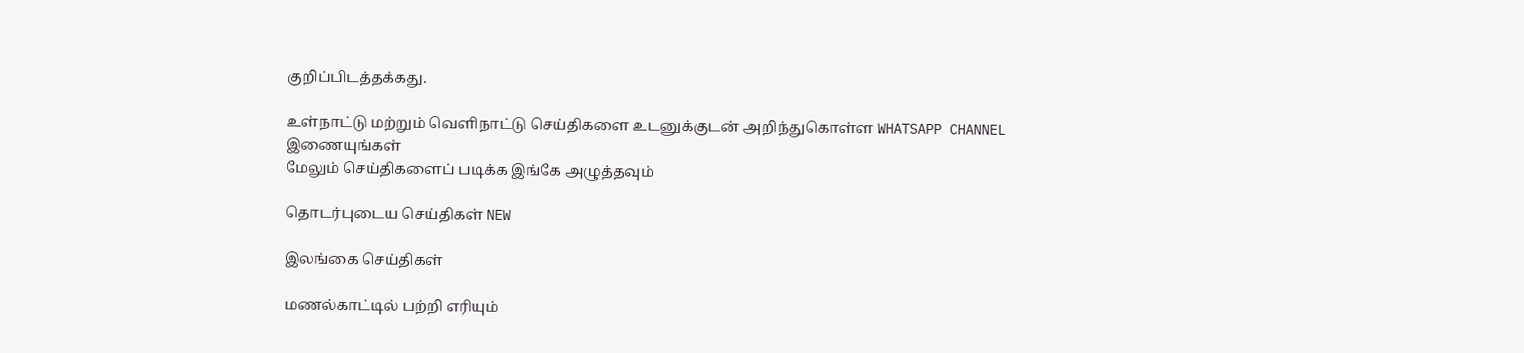குறிப்பிடத்தக்கது.

உள்நாட்டு மற்றும் வெளிநாட்டு செய்திகளை உடனுக்குடன் அறிந்துகொள்ள WHATSAPP CHANNEL இணையுங்கள்
மேலும் செய்திகளைப் படிக்க இங்கே அழுத்தவும்

தொடர்புடைய செய்திகள் NEW

இலங்கை செய்திகள்

மணல்காட்டில் பற்றி எரியும்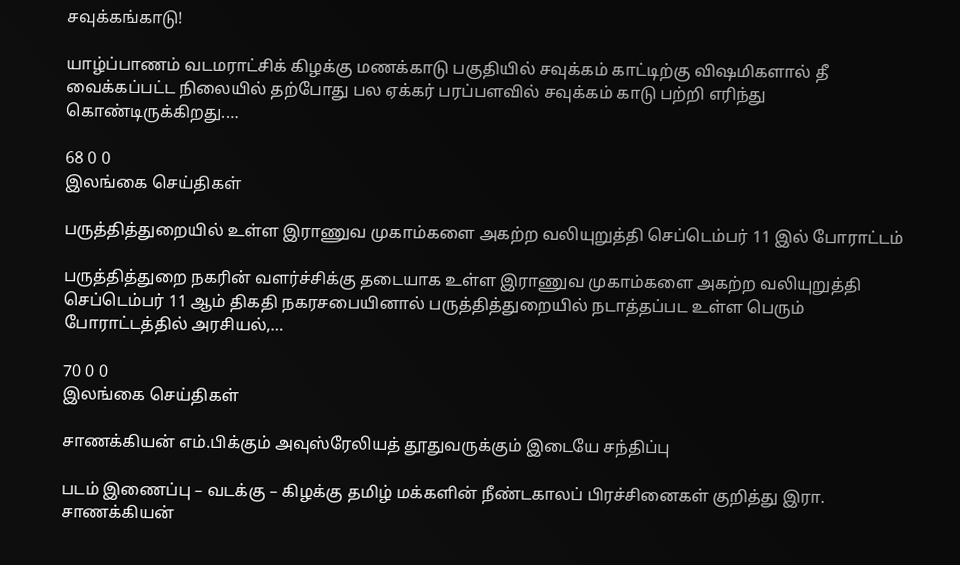சவுக்கங்காடு!

யாழ்ப்பாணம் வடமராட்சிக் கிழக்கு மணக்காடு பகுதியில் சவுக்கம் காட்டிற்கு விஷமிகளால் தீ வைக்கப்பட்ட நிலையில் தற்போது பல ஏக்கர் பரப்பளவில் சவுக்கம் காடு பற்றி எரிந்து கொண்டிருக்கிறது.…

68 0 0
இலங்கை செய்திகள்

பருத்தித்துறையில் உள்ள இராணுவ முகாம்களை அகற்ற வலியுறுத்தி செப்டெம்பர் 11 இல் போராட்டம்

பருத்தித்துறை நகரின் வளர்ச்சிக்கு தடையாக உள்ள இராணுவ முகாம்களை அகற்ற வலியுறுத்தி செப்டெம்பர் 11 ஆம் திகதி நகரசபையினால் பருத்தித்துறையில் நடாத்தப்பட உள்ள பெரும் போராட்டத்தில் அரசியல்,…

70 0 0
இலங்கை செய்திகள்

சாணக்கியன் எம்.பிக்கும் அவுஸ்ரேலியத் தூதுவருக்கும் இடையே சந்திப்பு

படம் இணைப்பு – வடக்கு – கிழக்கு தமிழ் மக்களின் நீண்டகாலப் பிரச்சினைகள் குறித்து இரா. சாணக்கியன்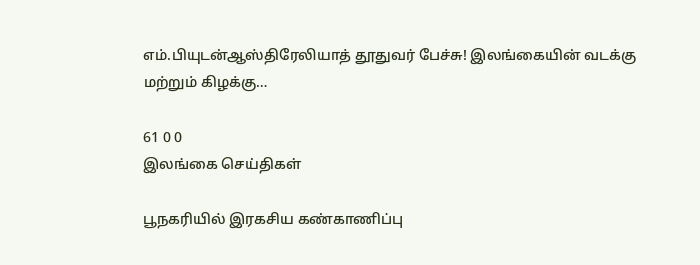எம்.பியுடன்ஆஸ்திரேலியாத் தூதுவர் பேச்சு! இலங்கையின் வடக்கு மற்றும் கிழக்கு…

61 0 0
இலங்கை செய்திகள்

பூநகரியில் இரகசிய கண்காணிப்பு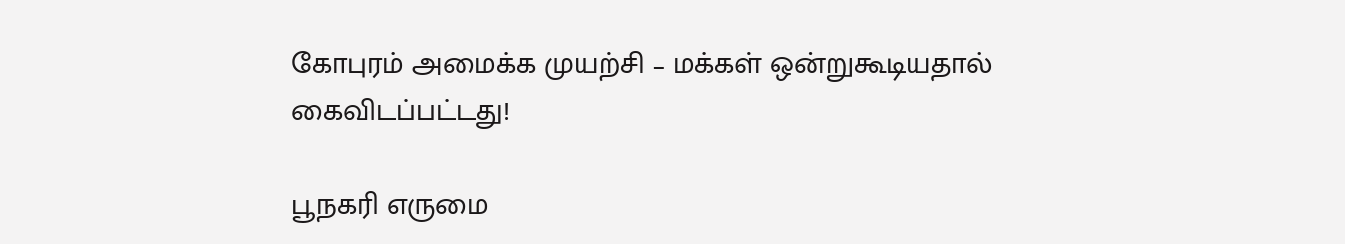கோபுரம் அமைக்க முயற்சி – மக்கள் ஒன்றுகூடியதால் கைவிடப்பட்டது!

பூநகரி எருமை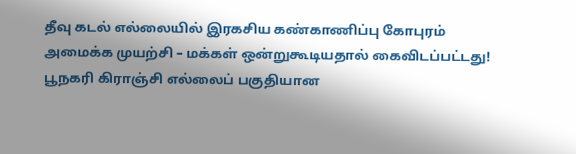தீவு கடல் எல்லையில் இரகசிய கண்காணிப்பு கோபுரம் அமைக்க முயற்சி – மக்கள் ஒன்றுகூடியதால் கைவிடப்பட்டது! பூநகரி கிராஞ்சி எல்லைப் பகுதியான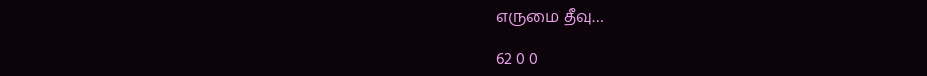எருமை தீவு…

62 0 0